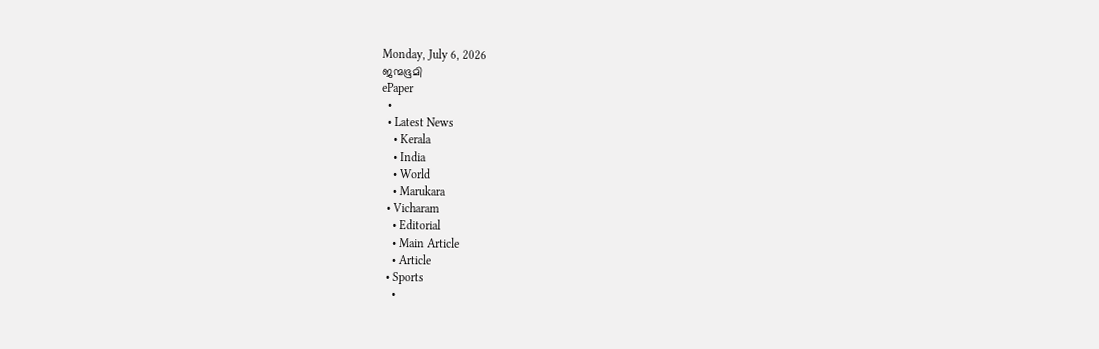Monday, July 6, 2026
ജന്മഭൂമി
ePaper
  •
  • Latest News
    • Kerala
    • India
    • World
    • Marukara
  • Vicharam
    • Editorial
    • Main Article
    • Article
  • Sports
    •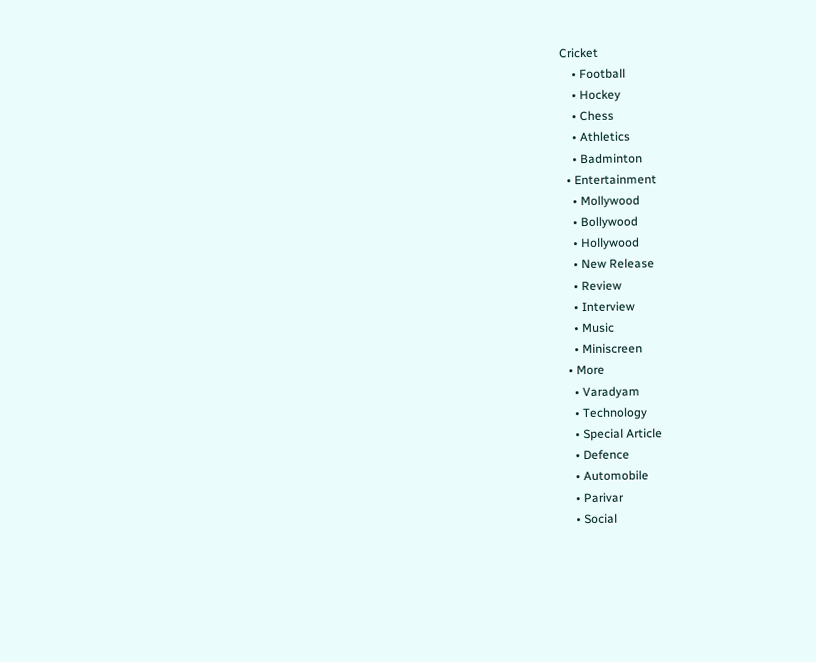Cricket
    • Football
    • Hockey
    • Chess
    • Athletics
    • Badminton
  • Entertainment
    • Mollywood
    • Bollywood
    • Hollywood
    • New Release
    • Review
    • Interview
    • Music
    • Miniscreen
  • More
    • Varadyam
    • Technology
    • Special Article
    • Defence
    • Automobile
    • Parivar
    • Social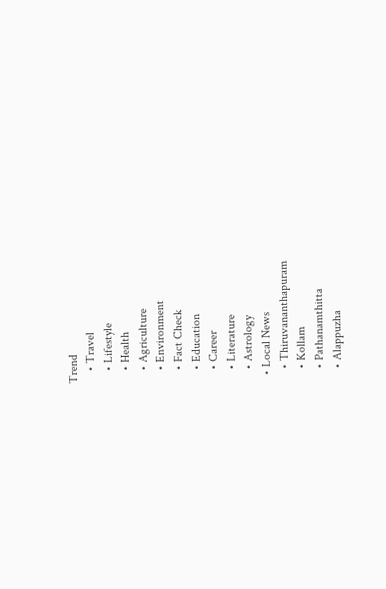Trend
    • Travel
    • Lifestyle
    • Health
    • Agriculture
    • Environment
    • Fact Check
    • Education
    • Career
    • Literature
    • Astrology
  • Local News
    • Thiruvananthapuram
    • Kollam
    • Pathanamthitta
    • Alappuzha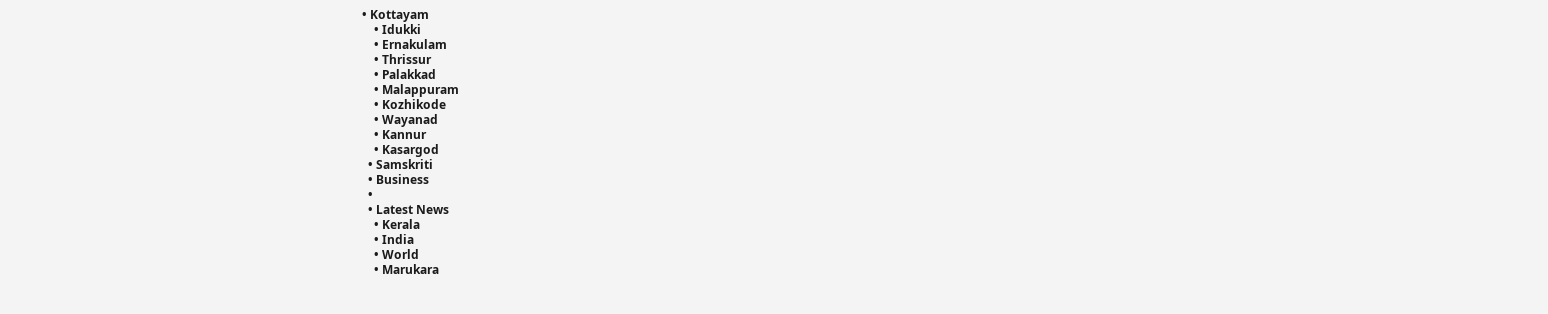• Kottayam
    • Idukki
    • Ernakulam
    • Thrissur
    • Palakkad
    • Malappuram
    • Kozhikode
    • Wayanad
    • Kannur
    • Kasargod
  • Samskriti
  • Business
  •
  • Latest News
    • Kerala
    • India
    • World
    • Marukara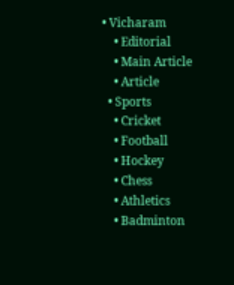• Vicharam
    • Editorial
    • Main Article
    • Article
  • Sports
    • Cricket
    • Football
    • Hockey
    • Chess
    • Athletics
    • Badminton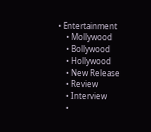• Entertainment
    • Mollywood
    • Bollywood
    • Hollywood
    • New Release
    • Review
    • Interview
    •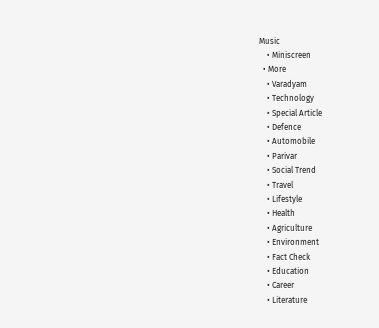Music
    • Miniscreen
  • More
    • Varadyam
    • Technology
    • Special Article
    • Defence
    • Automobile
    • Parivar
    • Social Trend
    • Travel
    • Lifestyle
    • Health
    • Agriculture
    • Environment
    • Fact Check
    • Education
    • Career
    • Literature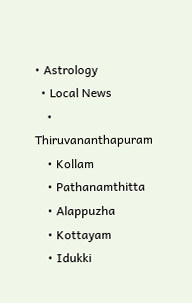• Astrology
  • Local News
    • Thiruvananthapuram
    • Kollam
    • Pathanamthitta
    • Alappuzha
    • Kottayam
    • Idukki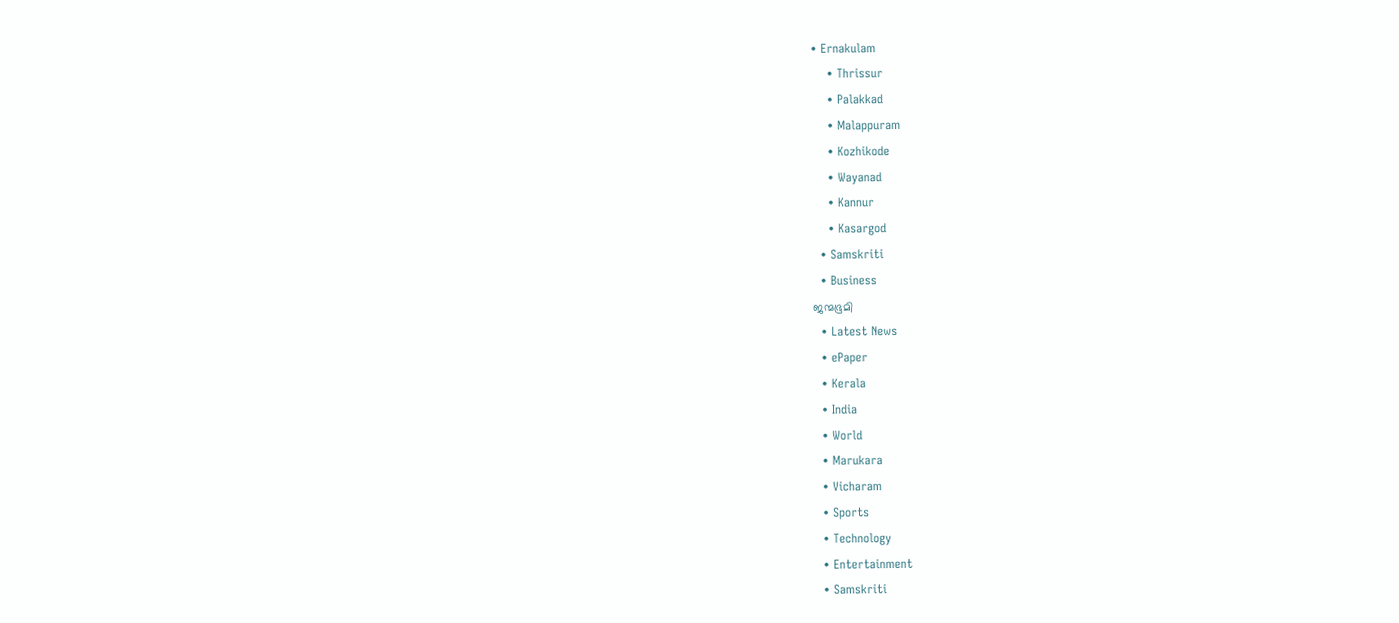• Ernakulam
    • Thrissur
    • Palakkad
    • Malappuram
    • Kozhikode
    • Wayanad
    • Kannur
    • Kasargod
  • Samskriti
  • Business
ജന്മഭൂമി
  • Latest News
  • ePaper
  • Kerala
  • India
  • World
  • Marukara
  • Vicharam
  • Sports
  • Technology
  • Entertainment
  • Samskriti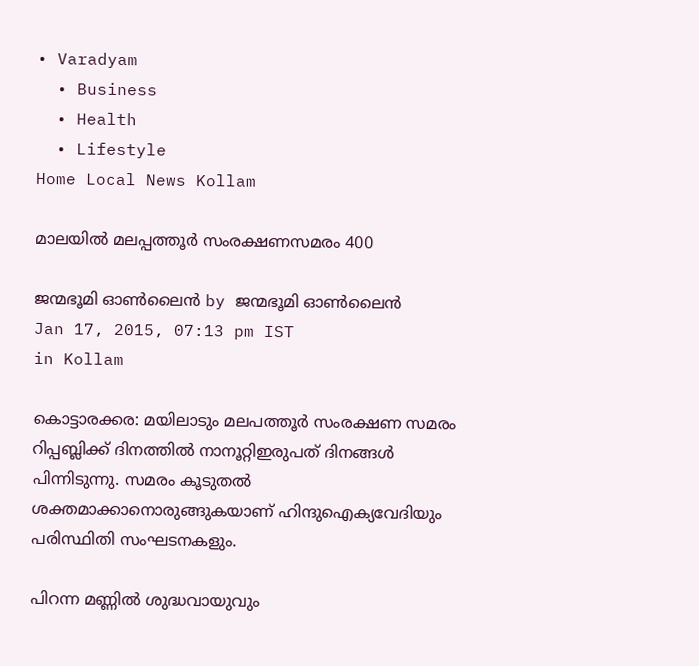• Varadyam
  • Business
  • Health
  • Lifestyle
Home Local News Kollam

മാലയില്‍ മലപ്പത്തൂര്‍ സംരക്ഷണസമരം 400

ജന്മഭൂമി ഓണ്‍ലൈന്‍ by ജന്മഭൂമി ഓണ്‍ലൈന്‍
Jan 17, 2015, 07:13 pm IST
in Kollam

കൊട്ടാരക്കര: മയിലാടും മലപത്തൂര്‍ സംരക്ഷണ സമരം റിപ്പബ്ലിക്ക് ദിനത്തില്‍ നാനൂറ്റിഇരുപത് ദിനങ്ങള്‍ പിന്നിടുന്നു. സമരം കൂടുതല്‍ ശക്തമാക്കാനൊരുങ്ങുകയാണ് ഹിന്ദുഐക്യവേദിയും പരിസ്ഥിതി സംഘടനകളും.

പിറന്ന മണ്ണില്‍ ശുദ്ധവായുവും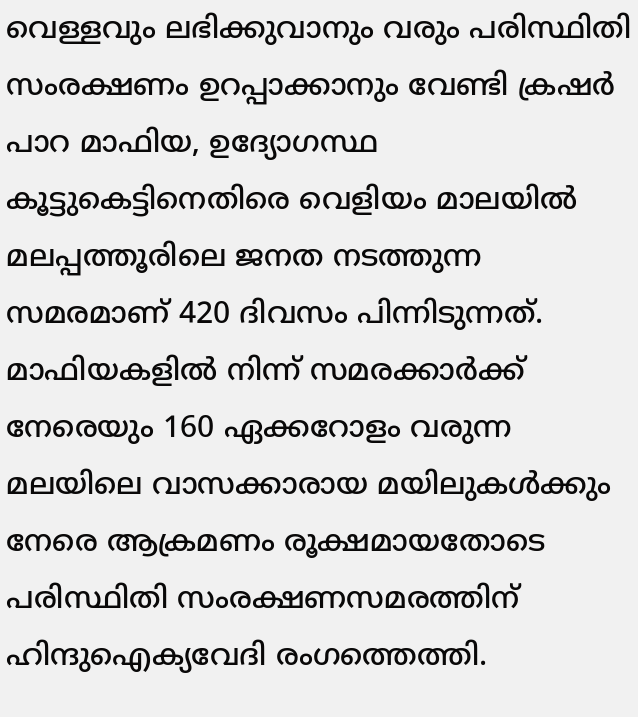വെള്ളവും ലഭിക്കുവാനും വരും പരിസ്ഥിതി സംരക്ഷണം ഉറപ്പാക്കാനും വേണ്ടി ക്രഷര്‍ പാറ മാഫിയ, ഉദ്യോഗസ്ഥ കൂട്ടുകെട്ടിനെതിരെ വെളിയം മാലയില്‍ മലപ്പത്തൂരിലെ ജനത നടത്തുന്ന സമരമാണ് 420 ദിവസം പിന്നിടുന്നത്. മാഫിയകളില്‍ നിന്ന് സമരക്കാര്‍ക്ക് നേരെയും 160 ഏക്കറോളം വരുന്ന മലയിലെ വാസക്കാരായ മയിലുകള്‍ക്കും നേരെ ആക്രമണം രൂക്ഷമായതോടെ പരിസ്ഥിതി സംരക്ഷണസമരത്തിന് ഹിന്ദുഐക്യവേദി രംഗത്തെത്തി.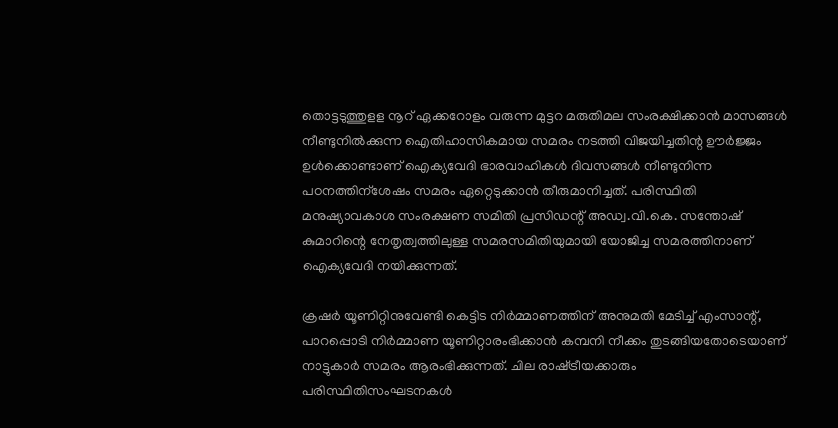തൊട്ടടുത്തുളള നൂറ് ഏക്കറോളം വരുന്ന മുട്ടറ മരുതിമല സംരക്ഷിക്കാന്‍ മാസങ്ങള്‍ നീണ്ടുനില്‍ക്കുന്ന ഐതിഹാസികമായ സമരം നടത്തി വിജയിച്ചതിന്റ ഊര്‍ജ്ജം ഉള്‍ക്കൊണ്ടാണ് ഐക്യവേദി ഭാരവാഹികള്‍ ദിവസങ്ങള്‍ നീണ്ടുനിന്ന പഠനത്തിന്‌ശേഷം സമരം ഏറ്റെടുക്കാന്‍ തീരുമാനിച്ചത്. പരിസ്ഥിതി മനുഷ്യാവകാശ സംരക്ഷണ സമിതി പ്രസിഡന്റ് അഡ്വ.വി.കെ. സന്തോഷ് കുമാറിന്റെ നേതൃത്വത്തിലുള്ള സമരസമിതിയുമായി യോജിച്ച സമരത്തിനാണ് ഐക്യവേദി നയിക്കുന്നത്.

ക്രഷര്‍ യൂണിറ്റിനുവേണ്ടി കെട്ടിട നിര്‍മ്മാണത്തിന് അനുമതി മേടിച്ച് എംസാന്റ്, പാറപ്പൊടി നിര്‍മ്മാണ യൂണിറ്റാരംഭിക്കാന്‍ കമ്പനി നീക്കം തുടങ്ങിയതോടെയാണ് നാട്ടുകാര്‍ സമരം ആരംഭിക്കുന്നത്. ചില രാഷ്‌ട്രീയക്കാരും പരിസ്ഥിതിസംഘടനകള്‍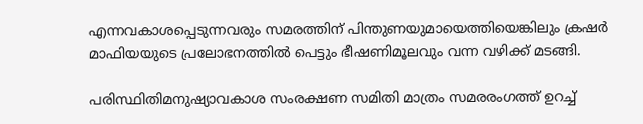എന്നവകാശപ്പെടുന്നവരും സമരത്തിന് പിന്തുണയുമായെത്തിയെങ്കിലും ക്രഷര്‍ മാഫിയയുടെ പ്രലോഭനത്തില്‍ പെട്ടും ഭീഷണിമൂലവും വന്ന വഴിക്ക് മടങ്ങി.

പരിസ്ഥിതിമനുഷ്യാവകാശ സംരക്ഷണ സമിതി മാത്രം സമരരംഗത്ത് ഉറച്ച്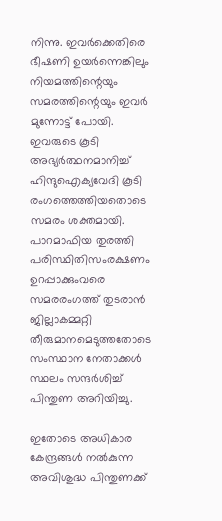നിന്നു. ഇവര്‍ക്കെതിരെ ഭീഷണി ഉയര്‍ന്നെങ്കിലും നിയമത്തിന്റെയും സമരത്തിന്റെയും ഇവര്‍ മുന്നോട്ട് പോയി. ഇവരുടെ കൂടി അഭ്യര്‍ത്ഥനമാനിച്ച് ഹിന്ദുഐക്യവേദി കൂടി രംഗത്തെത്തിയതൊടെ സമരം ശക്തമായി. പാറമാഫിയ തുരത്തി പരിസ്ഥിതിസംരക്ഷണം ഉറപ്പാക്കുംവരെ സമരരംഗത്ത് തുടരാന്‍ ജില്ലാകമ്മറ്റി തീരുമാനമെടുത്തതോടെ സംസ്ഥാന നേതാക്കള്‍ സ്ഥലം സന്ദര്‍ശിച്ച് പിന്തുണ അറിയിച്ചു.

ഇതോടെ അധികാര കേന്ദ്രങ്ങള്‍ നല്‍കുന്ന അവിശുദ്ധ പിന്തുണക്ക്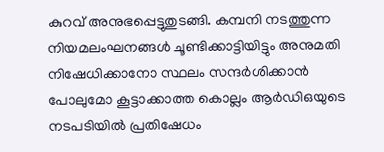കുറവ് അനുഭപ്പെട്ടുതുടങ്ങി. കമ്പനി നടത്തുന്ന നിയമലംഘനങ്ങള്‍ ചൂണ്ടിക്കാട്ടിയിട്ടും അനുമതി നിഷേധിക്കാനോ സ്ഥലം സന്ദര്‍ശിക്കാന്‍ പോലുമോ കൂട്ടാക്കാത്ത കൊല്ലം ആര്‍ഡിഒയുടെ നടപടിയില്‍ പ്രതിഷേധം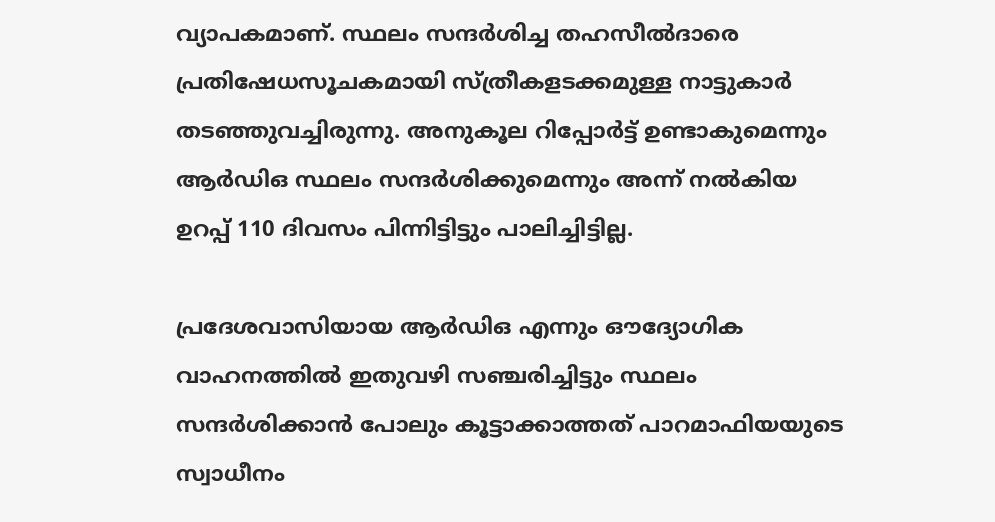വ്യാപകമാണ്. സ്ഥലം സന്ദര്‍ശിച്ച തഹസീല്‍ദാരെ പ്രതിഷേധസൂചകമായി സ്ത്രീകളടക്കമുള്ള നാട്ടുകാര്‍ തടഞ്ഞുവച്ചിരുന്നു. അനുകൂല റിപ്പോര്‍ട്ട് ഉണ്ടാകുമെന്നും ആര്‍ഡിഒ സ്ഥലം സന്ദര്‍ശിക്കുമെന്നും അന്ന് നല്‍കിയ ഉറപ്പ് 110 ദിവസം പിന്നിട്ടിട്ടും പാലിച്ചിട്ടില്ല.

പ്രദേശവാസിയായ ആര്‍ഡിഒ എന്നും ഔദ്യോഗിക വാഹനത്തില്‍ ഇതുവഴി സഞ്ചരിച്ചിട്ടും സ്ഥലം സന്ദര്‍ശിക്കാന്‍ പോലും കൂട്ടാക്കാത്തത് പാറമാഫിയയുടെ സ്വാധീനം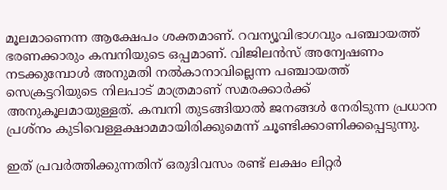മൂലമാണെന്ന ആക്ഷേപം ശക്തമാണ്. റവന്യൂവിഭാഗവും പഞ്ചായത്ത് ഭരണക്കാരും കമ്പനിയുടെ ഒപ്പമാണ്. വിജിലന്‍സ് അന്വേഷണം നടക്കുമ്പോള്‍ അനുമതി നല്‍കാനാവില്ലെന്ന പഞ്ചായത്ത് സെക്രട്ടറിയുടെ നിലപാട് മാത്രമാണ് സമരക്കാര്‍ക്ക് അനുകൂലമായുള്ളത്. കമ്പനി തുടങ്ങിയാല്‍ ജനങ്ങള്‍ നേരിടുന്ന പ്രധാന പ്രശ്‌നം കുടിവെള്ളക്ഷാമമായിരിക്കുമെന്ന് ചൂണ്ടിക്കാണിക്കപ്പെടുന്നു.

ഇത് പ്രവര്‍ത്തിക്കുന്നതിന് ഒരുദിവസം രണ്ട് ലക്ഷം ലിറ്റര്‍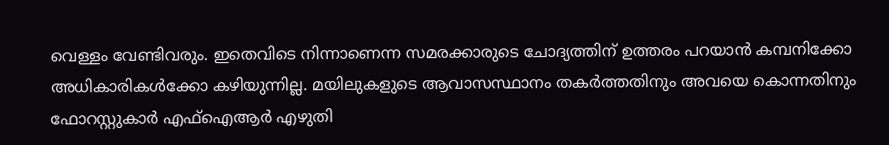വെള്ളം വേണ്ടിവരും. ഇതെവിടെ നിന്നാണെന്ന സമരക്കാരുടെ ചോദ്യത്തിന് ഉത്തരം പറയാന്‍ കമ്പനിക്കോ അധികാരികള്‍ക്കോ കഴിയുന്നില്ല. മയിലുകളുടെ ആവാസസ്ഥാനം തകര്‍ത്തതിനും അവയെ കൊന്നതിനും ഫോറസ്റ്റുകാര്‍ എഫ്‌ഐആര്‍ എഴുതി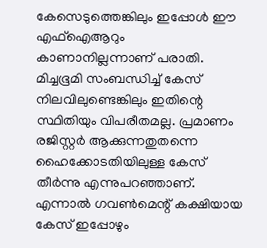കേസെടുത്തെങ്കിലും ഇപ്പോള്‍ ഈ എഫ്‌ഐആറും കാണാനില്ലന്നാണ് പരാതി. മിച്ചഭൂമി സംബന്ധിച്ച് കേസ് നിലവിലുണ്ടെങ്കിലും ഇതിന്റെ സ്ഥിതിയും വിപരീതമല്ല. പ്രമാണം രജിസ്റ്റര്‍ ആക്കുന്നതുതന്നെ ഹൈക്കോടതിയിലുള്ള കേസ് തീര്‍ന്നു എന്നുപറഞ്ഞാണ്. എന്നാല്‍ ഗവണ്‍മെന്റ് കക്ഷിയായ കേസ് ഇപ്പോഴും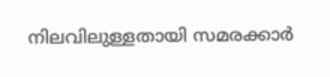നിലവിലുള്ളതായി സമരക്കാര്‍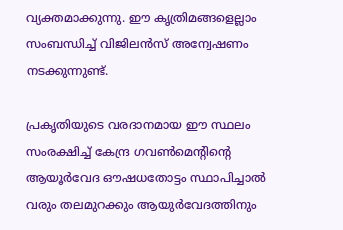വ്യക്തമാക്കുന്നു. ഈ കൃത്രിമങ്ങളെല്ലാം സംബന്ധിച്ച് വിജിലന്‍സ് അന്വേഷണം നടക്കുന്നുണ്ട്.

പ്രകൃതിയുടെ വരദാനമായ ഈ സ്ഥലം സംരക്ഷിച്ച് കേന്ദ്ര ഗവണ്‍മെന്റിന്റെ ആയൂര്‍വേദ ഔഷധതോട്ടം സ്ഥാപിച്ചാല്‍ വരും തലമുറക്കും ആയുര്‍വേദത്തിനും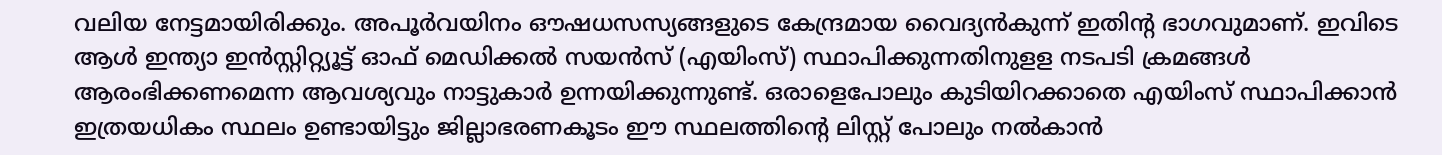വലിയ നേട്ടമായിരിക്കും. അപൂര്‍വയിനം ഔഷധസസ്യങ്ങളുടെ കേന്ദ്രമായ വൈദ്യന്‍കുന്ന് ഇതിന്റ ഭാഗവുമാണ്. ഇവിടെ ആള്‍ ഇന്ത്യാ ഇന്‍സ്റ്റിറ്റ്യൂട്ട് ഓഫ് മെഡിക്കല്‍ സയന്‍സ് (എയിംസ്) സ്ഥാപിക്കുന്നതിനുളള നടപടി ക്രമങ്ങള്‍ ആരംഭിക്കണമെന്ന ആവശ്യവും നാട്ടുകാര്‍ ഉന്നയിക്കുന്നുണ്ട്. ഒരാളെപോലും കുടിയിറക്കാതെ എയിംസ് സ്ഥാപിക്കാന്‍ ഇത്രയധികം സ്ഥലം ഉണ്ടായിട്ടും ജില്ലാഭരണകൂടം ഈ സ്ഥലത്തിന്റെ ലിസ്റ്റ് പോലും നല്‍കാന്‍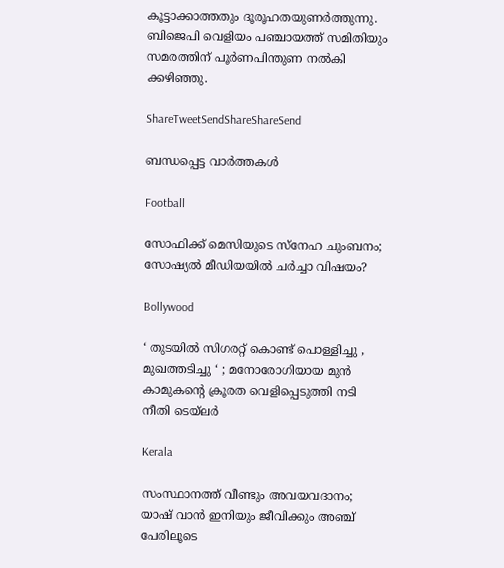കൂട്ടാക്കാത്തതും ദൂരൂഹതയുണര്‍ത്തുന്നു. ബിജെപി വെളിയം പഞ്ചായത്ത് സമിതിയും സമരത്തിന് പൂര്‍ണപിന്തുണ നല്‍കി ക്കഴിഞ്ഞു.

ShareTweetSendShareShareSend

ബന്ധപ്പെട്ട വാര്‍ത്തകള്‍

Football

സോഫിക്ക് മെസിയുടെ സ്‌നേഹ ചുംബനം; സോഷ്യല്‍ മീഡിയയില്‍ ചര്‍ച്ചാ വിഷയം?

Bollywood

‘ തുടയിൽ സിഗരറ്റ് കൊണ്ട് പൊള്ളിച്ചു , മുഖത്തടിച്ചു ‘ ; മനോരോഗിയായ മുൻ കാമുകന്റെ ക്രൂരത വെളിപ്പെടുത്തി നടി നീതി ടെയ്ലർ

Kerala

സംസ്ഥാനത്ത് വീണ്ടും അവയവദാനം; യാഷ് വാൻ ഇനിയും ജീവിക്കും അഞ്ച് പേരിലൂടെ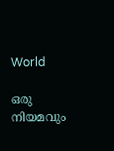World

ഒരു നിയമവും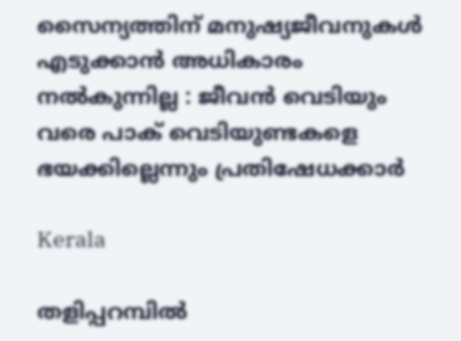സൈന്യത്തിന് മനുഷ്യജീവനുകൾ എടുക്കാൻ അധികാരം നൽകുന്നില്ല : ജീവൻ വെടിയും വരെ പാക് വെടിയുണ്ടകളെ ഭയക്കില്ലെന്നും പ്രതിഷേധക്കാർ

Kerala

തളിപ്പറമ്പില്‍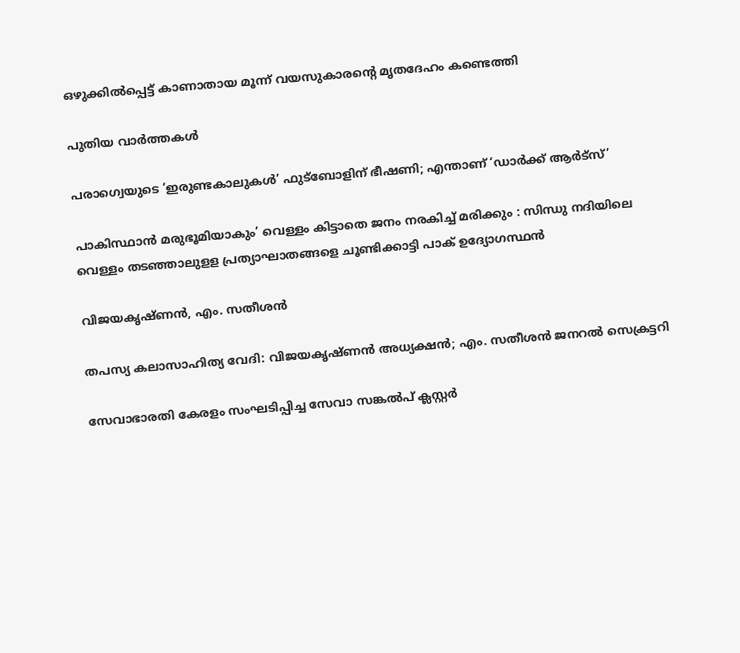ഒഴുക്കില്‍പ്പെട്ട് കാണാതായ മൂന്ന് വയസുകാരന്റെ മൃതദേഹം കണ്ടെത്തി

പുതിയ വാര്‍ത്തകള്‍

പരാഗ്വെയുടെ ‘ഇരുണ്ടകാലുകള്‍’ ഫുട്‌ബോളിന് ഭീഷണി; എന്താണ് ‘ഡാര്‍ക്ക് ആര്‍ട്സ്’

പാകിസ്ഥാൻ മരുഭൂമിയാകും’ വെള്ളം കിട്ടാതെ ജനം നരകിച്ച് മരിക്കും : സിന്ധു നദിയിലെ വെള്ളം തടഞ്ഞാലുളള പ്രത്യാഘാതങ്ങളെ ചൂണ്ടിക്കാട്ടി പാക് ഉദ്യോഗസ്ഥൻ

വിജയകൃഷ്ണന്‍, എം. സതീശന്‍

തപസ്യ കലാസാഹിത്യ വേദി: വിജയകൃഷ്ണന്‍ അധ്യക്ഷന്‍; എം. സതീശന്‍ ജനറല്‍ സെക്രട്ടറി

സേവാഭാരതി കേരളം സംഘടിപ്പിച്ച സേവാ സങ്കല്‍പ് ക്ലസ്റ്റര്‍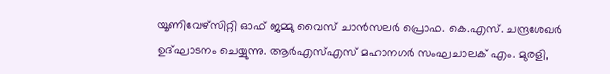യൂണിവേഴ്‌സിറ്റി ഓഫ് ജമ്മു വൈസ് ചാന്‍സലര്‍ പ്രൊഫ. കെ.എസ്. ചന്ദ്രശേഖര്‍ ഉദ്ഘാടനം ചെയ്യുന്നു. ആര്‍എസ്എസ് മഹാനഗര്‍ സംഘചാലക് എം. മുരളി,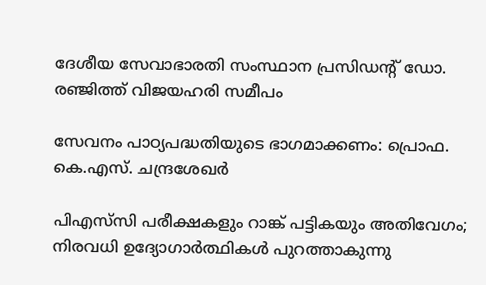ദേശീയ സേവാഭാരതി സംസ്ഥാന പ്രസിഡന്റ് ഡോ. രഞ്ജിത്ത് വിജയഹരി സമീപം

സേവനം പാഠ്യപദ്ധതിയുടെ ഭാഗമാക്കണം: പ്രൊഫ. കെ.എസ്. ചന്ദ്രശേഖര്‍

പിഎസ്‌സി പരീക്ഷകളും റാങ്ക് പട്ടികയും അതിവേഗം; നിരവധി ഉദ്യോഗാര്‍ത്ഥികള്‍ പുറത്താകുന്നു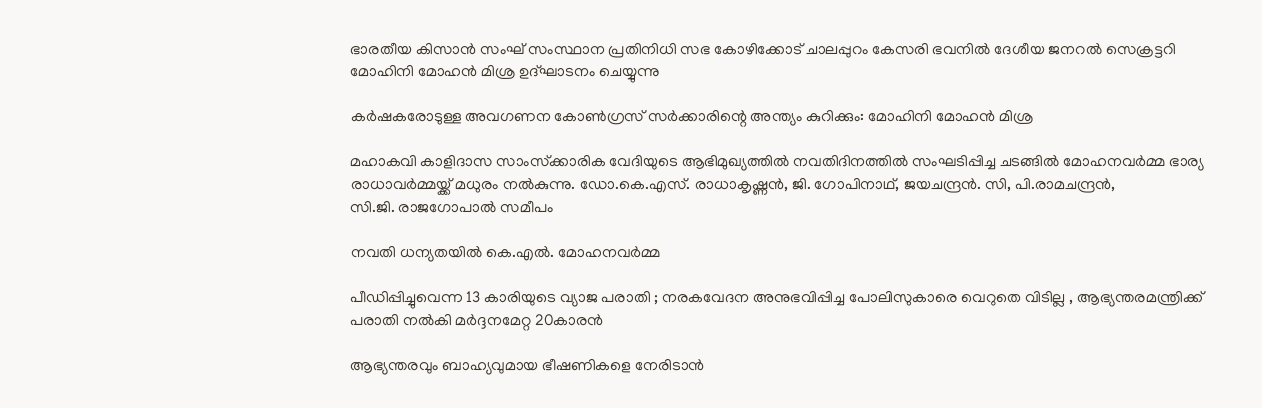ഭാരതീയ കിസാന്‍ സംഘ് സംസ്ഥാന പ്രതിനിധി സഭ കോഴിക്കോട് ചാലപ്പുറം കേസരി ഭവനില്‍ ദേശീയ ജനറല്‍ സെക്രട്ടറി മോഹിനി മോഹന്‍ മിശ്ര ഉദ്ഘാടനം ചെയ്യുന്നു

കര്‍ഷകരോടുള്ള അവഗണന കോണ്‍ഗ്രസ് സര്‍ക്കാരിന്റെ അന്ത്യം കുറിക്കും: മോഹിനി മോഹന്‍ മിശ്ര

മഹാകവി കാളിദാസ സാംസ്‌ക്കാരിക വേദിയുടെ ആഭിമുഖ്യത്തില്‍ നവതിദിനത്തില്‍ സംഘടിപ്പിച്ച ചടങ്ങില്‍ മോഹനവര്‍മ്മ ഭാര്യ രാധാവര്‍മ്മയ്ക്ക് മധുരം നല്‍കുന്നു. ഡോ.കെ.എസ്. രാധാകൃഷ്ണന്‍, ജി. ഗോപിനാഥ്, ജയചന്ദ്രന്‍. സി, പി.രാമചന്ദ്രന്‍,
സി.ജി. രാജഗോപാല്‍ സമീപം

നവതി ധന്യതയില്‍ കെ.എല്‍. മോഹനവര്‍മ്മ

പീഡിപ്പിച്ചുവെന്ന 13 കാരിയുടെ വ്യാജ പരാതി ; നരകവേദന അനുഭവിപ്പിച്ച പോലിസുകാരെ വെറുതെ വിടില്ല , ആഭ്യന്തരമന്ത്രിക്ക് പരാതി നൽകി മർദ്ദനമേറ്റ 20കാരൻ

ആഭ്യന്തരവും ബാഹ്യവുമായ ഭീഷണികളെ നേരിടാൻ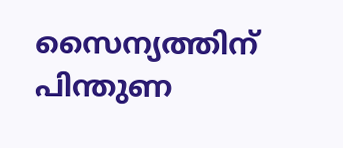സൈന്യത്തിന് പിന്തുണ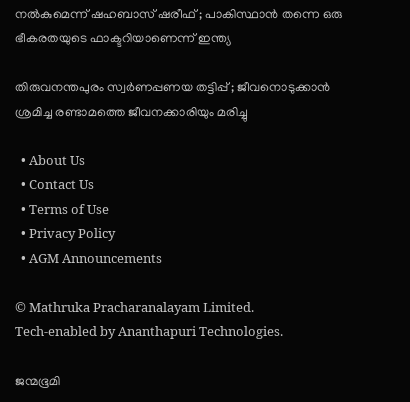നൽകുമെന്ന് ഷഹബാസ് ഷരീഫ് ; പാകിസ്ഥാൻ തന്നെ ഒരു ഭീകരതയുടെ ഫാക്ടറിയാണെന്ന് ഇന്ത്യ

തിരുവനന്തപുരം സ്വർണപ്പണയ തട്ടിപ്പ് ; ജീവനൊടുക്കാൻ ശ്രമിച്ച രണ്ടാമത്തെ ജീവനക്കാരിയും മരിച്ചു

  • About Us
  • Contact Us
  • Terms of Use
  • Privacy Policy
  • AGM Announcements

© Mathruka Pracharanalayam Limited.
Tech-enabled by Ananthapuri Technologies.

ജന്മഭൂമി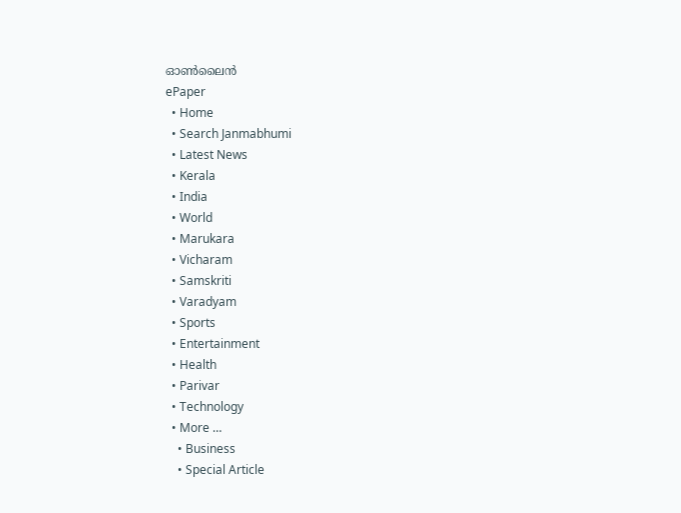ഓണ്‍ലൈന്‍
ePaper
  • Home
  • Search Janmabhumi
  • Latest News
  • Kerala
  • India
  • World
  • Marukara
  • Vicharam
  • Samskriti
  • Varadyam
  • Sports
  • Entertainment
  • Health
  • Parivar
  • Technology
  • More …
    • Business
    • Special Article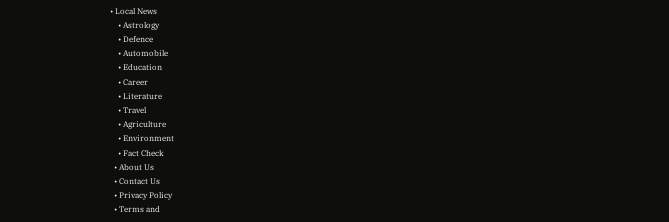• Local News
    • Astrology
    • Defence
    • Automobile
    • Education
    • Career
    • Literature
    • Travel
    • Agriculture
    • Environment
    • Fact Check
  • About Us
  • Contact Us
  • Privacy Policy
  • Terms and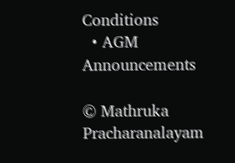Conditions
  • AGM Announcements

© Mathruka Pracharanalayam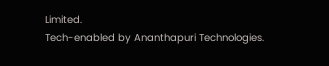Limited.
Tech-enabled by Ananthapuri Technologies.